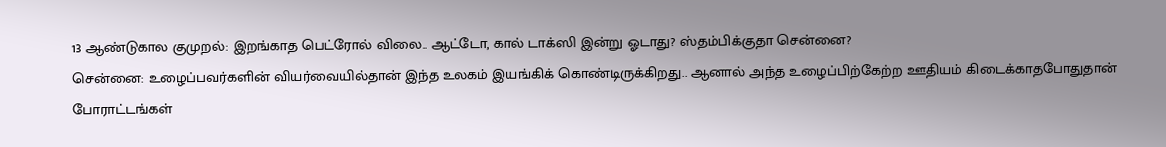13 ஆண்டுகால குமுறல்: இறங்காத பெட்ரோல் விலை.. ஆட்டோ, கால் டாக்ஸி இன்று ஓடாது? ஸ்தம்பிக்குதா சென்னை?
சென்னை: உழைப்பவர்களின் வியர்வையில்தான் இந்த உலகம் இயங்கிக் கொண்டிருக்கிறது.. ஆனால் அந்த உழைப்பிற்கேற்ற ஊதியம் கிடைக்காதபோதுதான் போராட்டங்கள்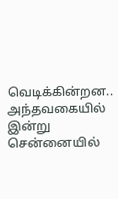வெடிக்கின்றன.. அந்தவகையில் இன்று சென்னையில்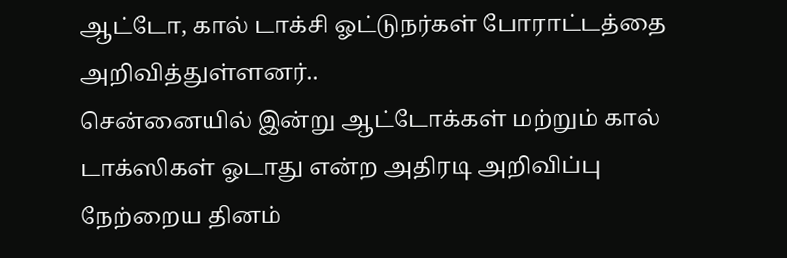ஆட்டோ, கால் டாக்சி ஓட்டுநர்கள் போராட்டத்தை அறிவித்துள்ளனர்..
சென்னையில் இன்று ஆட்டோக்கள் மற்றும் கால் டாக்ஸிகள் ஓடாது என்ற அதிரடி அறிவிப்பு நேற்றைய தினம்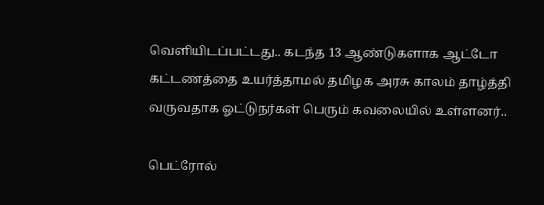வெளியிடப்பட்டது.. கடந்த 13 ஆண்டுகளாக ஆட்டோ கட்டணத்தை உயர்த்தாமல் தமிழக அரசு காலம் தாழ்த்தி வருவதாக ஓட்டுநர்கள் பெரும் கவலையில் உள்ளனர்..

பெட்ரோல்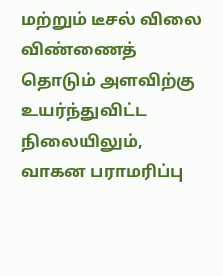மற்றும் டீசல் விலை விண்ணைத் தொடும் அளவிற்கு உயர்ந்துவிட்ட நிலையிலும், வாகன பராமரிப்பு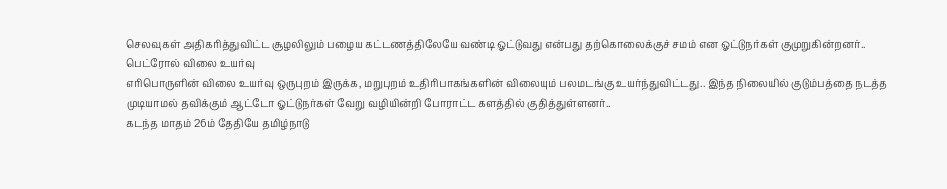செலவுகள் அதிகரித்துவிட்ட சூழலிலும் பழைய கட்டணத்திலேயே வண்டி ஓட்டுவது என்பது தற்கொலைக்குச் சமம் என ஓட்டுநர்கள் குமுறுகின்றனர்..
பெட்ரோல் விலை உயர்வு
எரிபொருளின் விலை உயர்வு ஒருபுறம் இருக்க, மறுபுறம் உதிரிபாகங்களின் விலையும் பலமடங்கு உயர்ந்துவிட்டது.. இந்த நிலையில் குடும்பத்தை நடத்த முடியாமல் தவிக்கும் ஆட்டோ ஓட்டுநர்கள் வேறு வழியின்றி போராட்ட களத்தில் குதித்துள்ளனர்..
கடந்த மாதம் 26ம் தேதியே தமிழ்நாடு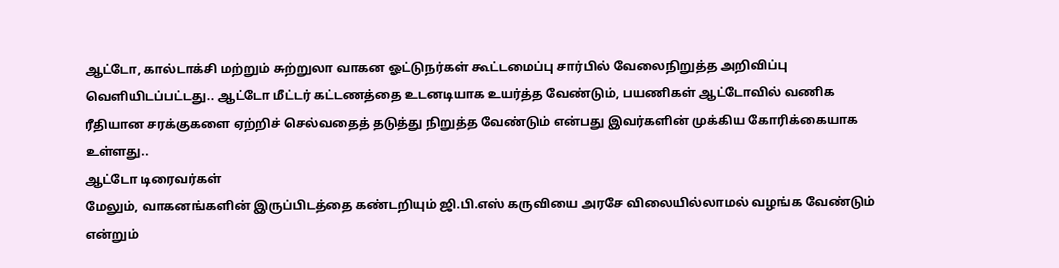ஆட்டோ, கால்டாக்சி மற்றும் சுற்றுலா வாகன ஓட்டுநர்கள் கூட்டமைப்பு சார்பில் வேலைநிறுத்த அறிவிப்பு வெளியிடப்பட்டது.. ஆட்டோ மீட்டர் கட்டணத்தை உடனடியாக உயர்த்த வேண்டும், பயணிகள் ஆட்டோவில் வணிக ரீதியான சரக்குகளை ஏற்றிச் செல்வதைத் தடுத்து நிறுத்த வேண்டும் என்பது இவர்களின் முக்கிய கோரிக்கையாக உள்ளது..
ஆட்டோ டிரைவர்கள்
மேலும், வாகனங்களின் இருப்பிடத்தை கண்டறியும் ஜி.பி.எஸ் கருவியை அரசே விலையில்லாமல் வழங்க வேண்டும் என்றும்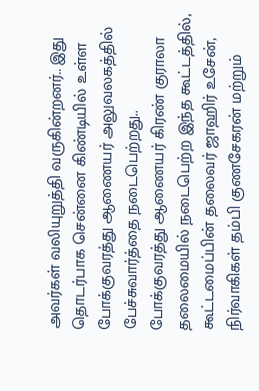அவர்கள் வலியுறுத்தி வருகின்றனர்.. இது தொடர்பாக சென்னை கிண்டியில் உள்ள போக்குவரத்து ஆணையர் அலுவலகத்தில் பேச்சுவார்த்தை நடைபெற்றது.. போக்குவரத்து ஆணையர் கிரண் குராலா தலைமையில் நடைபெற்ற இந்த கூட்டத்தில், கூட்டமைப்பின் தலைவர் ஜாஹிர் உசேன், நிர்வாகிகள் தம்பி குணசேகரன் மற்றும்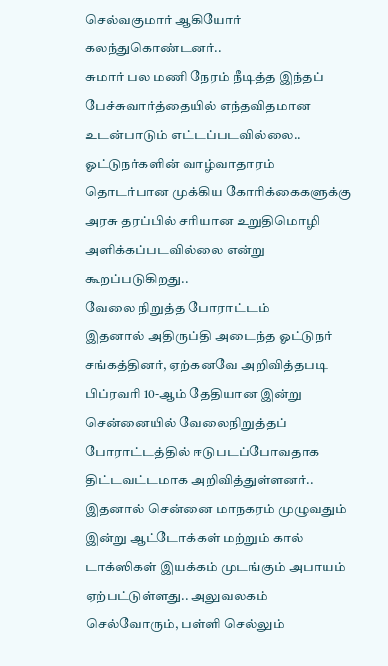செல்வகுமார் ஆகியோர் கலந்துகொண்டனர்..
சுமார் பல மணி நேரம் நீடித்த இந்தப் பேச்சுவார்த்தையில் எந்தவிதமான உடன்பாடும் எட்டப்படவில்லை.. ஓட்டுநர்களின் வாழ்வாதாரம் தொடர்பான முக்கிய கோரிக்கைகளுக்கு அரசு தரப்பில் சரியான உறுதிமொழி அளிக்கப்படவில்லை என்று கூறப்படுகிறது..
வேலை நிறுத்த போராட்டம்
இதனால் அதிருப்தி அடைந்த ஓட்டுநர் சங்கத்தினர், ஏற்கனவே அறிவித்தபடி பிப்ரவரி 10-ஆம் தேதியான இன்று சென்னையில் வேலைநிறுத்தப் போராட்டத்தில் ஈடுபடப்போவதாக திட்டவட்டமாக அறிவித்துள்ளனர்.. இதனால் சென்னை மாநகரம் முழுவதும் இன்று ஆட்டோக்கள் மற்றும் கால் டாக்ஸிகள் இயக்கம் முடங்கும் அபாயம் ஏற்பட்டுள்ளது.. அலுவலகம் செல்வோரும், பள்ளி செல்லும்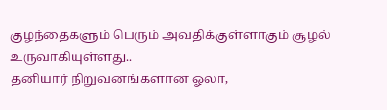குழந்தைகளும் பெரும் அவதிக்குள்ளாகும் சூழல் உருவாகியுள்ளது..
தனியார் நிறுவனங்களான ஓலா,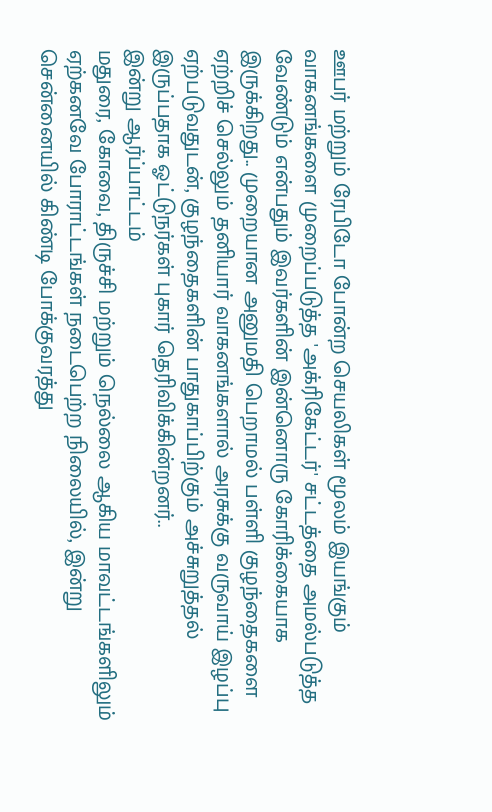ஊபர் மற்றும் ரேபிடோ போன்ற செயலிகள் மூலம் இயங்கும் வாகனங்களை முறைப்படுத்த 'அக்ரிகேட்டர்' சட்டத்தை அமல்படுத்த வேண்டும் என்பதும் இவர்களின் இன்னொரு கோரிக்கையாக இருக்கிறது.. முறையான அனுமதி பெறாமல் பள்ளி குழந்தைகளை ஏற்றிச் செல்லும் தனியார் வாகனங்களால் அரசுக்கு வருவாய் இழப்பு ஏற்படுவதுடன், குழந்தைகளின் பாதுகாப்பிற்கும் அச்சுறுத்தல் இருப்பதாக ஓட்டுநர்கள் புகார் தெரிவிக்கின்றனர்..
இன்று ஆர்ப்பாட்டம்
மதுரை, கோவை, திருச்சி மற்றும் நெல்லை ஆகிய மாவட்டங்களிலும் ஏற்கனவே போராட்டங்கள் நடைபெற்ற நிலையில், இன்று சென்னையில் கிண்டி போக்குவரத்து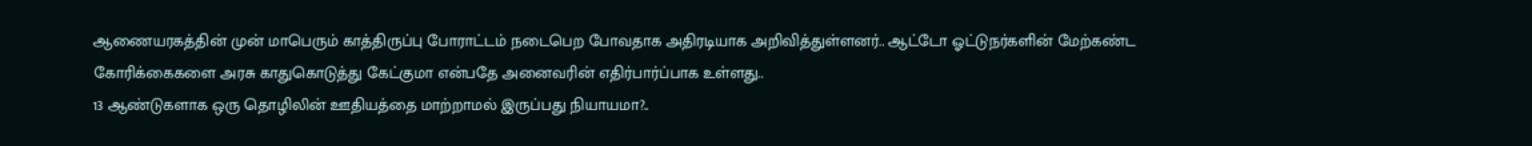ஆணையரகத்தின் முன் மாபெரும் காத்திருப்பு போராட்டம் நடைபெற போவதாக அதிரடியாக அறிவித்துள்ளனர்.. ஆட்டோ ஓட்டுநர்களின் மேற்கண்ட கோரிக்கைகளை அரசு காதுகொடுத்து கேட்குமா என்பதே அனைவரின் எதிர்பார்ப்பாக உள்ளது..
13 ஆண்டுகளாக ஒரு தொழிலின் ஊதியத்தை மாற்றாமல் இருப்பது நியாயமா?..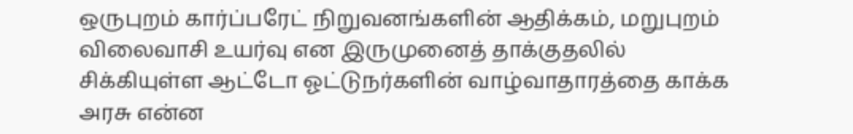ஒருபுறம் கார்ப்பரேட் நிறுவனங்களின் ஆதிக்கம், மறுபுறம் விலைவாசி உயர்வு என இருமுனைத் தாக்குதலில் சிக்கியுள்ள ஆட்டோ ஓட்டுநர்களின் வாழ்வாதாரத்தை காக்க அரசு என்ன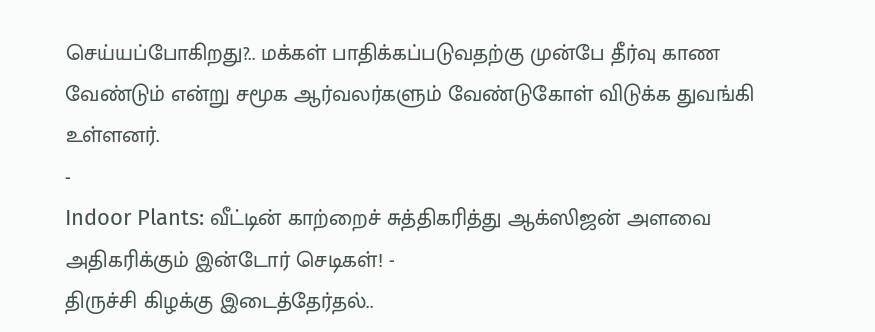செய்யப்போகிறது?.. மக்கள் பாதிக்கப்படுவதற்கு முன்பே தீர்வு காண வேண்டும் என்று சமூக ஆர்வலர்களும் வேண்டுகோள் விடுக்க துவங்கி உள்ளனர்.
-
Indoor Plants: வீட்டின் காற்றைச் சுத்திகரித்து ஆக்ஸிஜன் அளவை அதிகரிக்கும் இன்டோர் செடிகள்! -
திருச்சி கிழக்கு இடைத்தேர்தல்..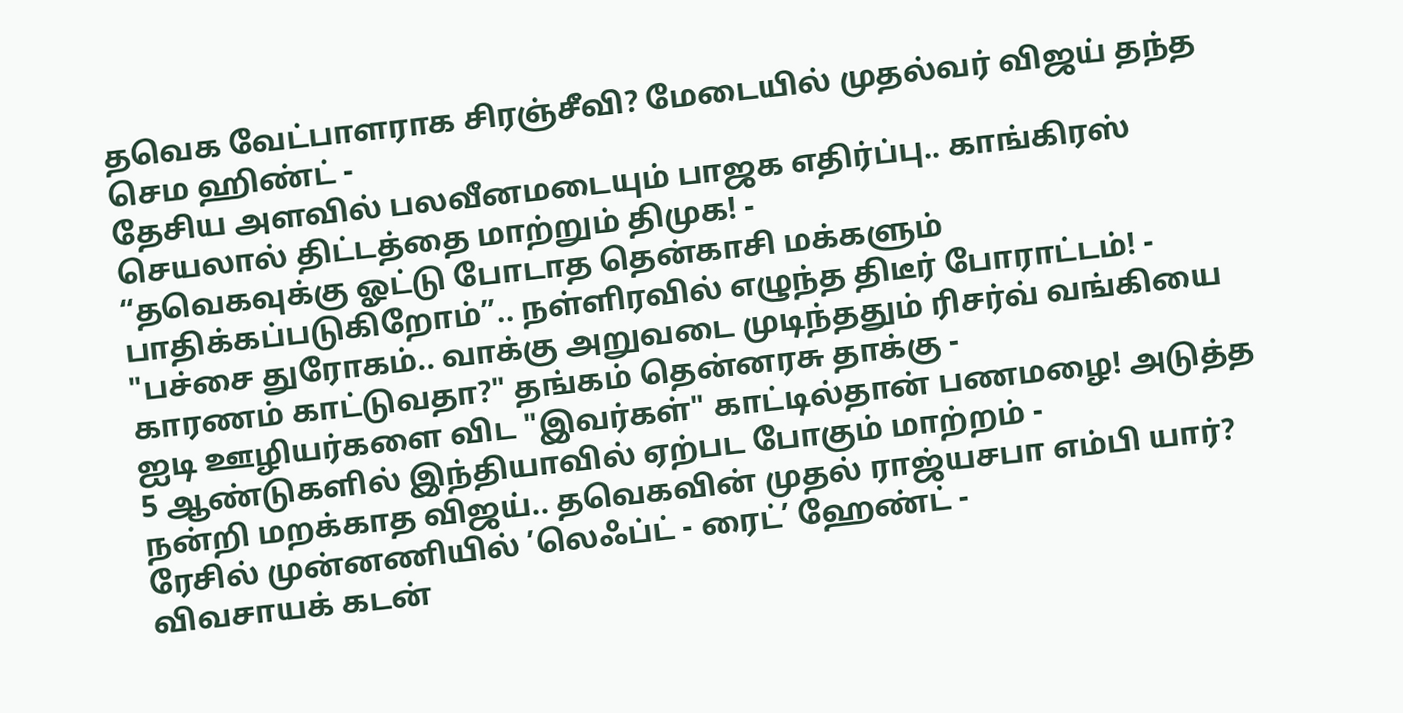தவெக வேட்பாளராக சிரஞ்சீவி? மேடையில் முதல்வர் விஜய் தந்த செம ஹிண்ட் -
தேசிய அளவில் பலவீனமடையும் பாஜக எதிர்ப்பு.. காங்கிரஸ் செயலால் திட்டத்தை மாற்றும் திமுக! -
“தவெகவுக்கு ஓட்டு போடாத தென்காசி மக்களும் பாதிக்கப்படுகிறோம்”.. நள்ளிரவில் எழுந்த திடீர் போராட்டம்! -
"பச்சை துரோகம்.. வாக்கு அறுவடை முடிந்ததும் ரிசர்வ் வங்கியை காரணம் காட்டுவதா?" தங்கம் தென்னரசு தாக்கு -
ஐடி ஊழியர்களை விட "இவர்கள்" காட்டில்தான் பணமழை! அடுத்த 5 ஆண்டுகளில் இந்தியாவில் ஏற்பட போகும் மாற்றம் -
நன்றி மறக்காத விஜய்.. தவெகவின் முதல் ராஜ்யசபா எம்பி யார்? ரேசில் முன்னணியில் ’லெஃப்ட் - ரைட்’ ஹேண்ட் -
விவசாயக் கடன்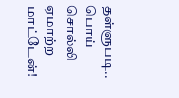தள்ளுபடி.. பொய் சொல்லி ஏமாற்ற மாட்டேன்!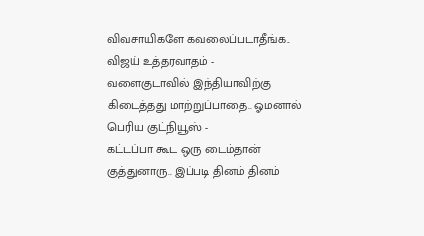விவசாயிகளே கவலைப்படாதீங்க.. விஜய் உத்தரவாதம் -
வளைகுடாவில் இந்தியாவிற்கு கிடைத்தது மாற்றுப்பாதை.. ஓமனால் பெரிய குட்நியூஸ் -
கட்டப்பா கூட ஒரு டைம்தான் குத்துனாரு.. இப்படி தினம் தினம்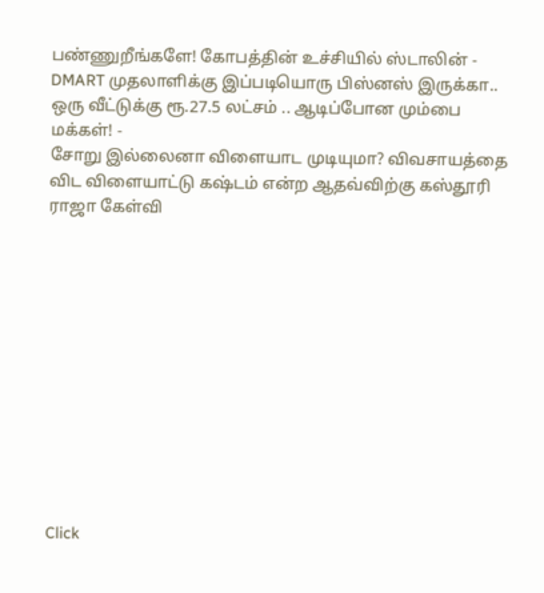பண்ணுறீங்களே! கோபத்தின் உச்சியில் ஸ்டாலின் -
DMART முதலாளிக்கு இப்படியொரு பிஸ்னஸ் இருக்கா.. ஒரு வீட்டுக்கு ரூ.27.5 லட்சம் .. ஆடிப்போன மும்பை மக்கள்! -
சோறு இல்லைனா விளையாட முடியுமா? விவசாயத்தை விட விளையாட்டு கஷ்டம் என்ற ஆதவ்விற்கு கஸ்தூரி ராஜா கேள்வி












Click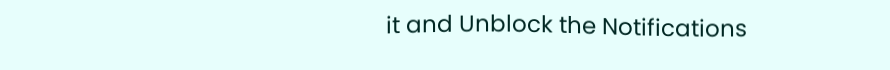it and Unblock the Notifications